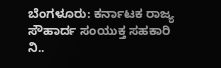ಬೆಂಗಳೂರು: ಕರ್ನಾಟಕ ರಾಜ್ಯ ಸೌಹಾರ್ದ ಸಂಯುಕ್ತ ಸಹಕಾರಿ ನಿ..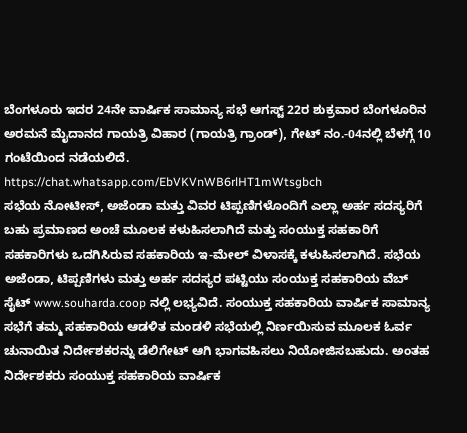ಬೆಂಗಳೂರು ಇದರ 24ನೇ ವಾರ್ಷಿಕ ಸಾಮಾನ್ಯ ಸಭೆ ಆಗಸ್ಟ್ 22ರ ಶುಕ್ರವಾರ ಬೆಂಗಳೂರಿನ ಅರಮನೆ ಮೈದಾನದ ಗಾಯತ್ರಿ ವಿಹಾರ (ಗಾಯತ್ರಿ ಗ್ರಾಂಡ್), ಗೇಟ್ ನಂ.-04ನಲ್ಲಿ ಬೆಳಗ್ಗೆ 10 ಗಂಟೆಯಿಂದ ನಡೆಯಲಿದೆ.
https://chat.whatsapp.com/EbVKVnWB6rlHT1mWtsgbch
ಸಭೆಯ ನೋಟೀಸ್, ಅಜೆಂಡಾ ಮತ್ತು ವಿವರ ಟಿಪ್ಪಣಿಗಳೊಂದಿಗೆ ಎಲ್ಲಾ ಅರ್ಹ ಸದಸ್ಯರಿಗೆ ಬಹು ಪ್ರಮಾಣದ ಅಂಚೆ ಮೂಲಕ ಕಳುಹಿಸಲಾಗಿದೆ ಮತ್ತು ಸಂಯುಕ್ತ ಸಹಕಾರಿಗೆ ಸಹಕಾರಿಗಳು ಒದಗಿಸಿರುವ ಸಹಕಾರಿಯ ಇ-ಮೇಲ್ ವಿಳಾಸಕ್ಕೆ ಕಳುಹಿಸಲಾಗಿದೆ. ಸಭೆಯ ಅಜೆಂಡಾ, ಟಿಪ್ಪಣಿಗಳು ಮತ್ತು ಅರ್ಹ ಸದಸ್ಯರ ಪಟ್ಟಿಯು ಸಂಯುಕ್ತ ಸಹಕಾರಿಯ ವೆಬ್ ಸೈಟ್ www.souharda.coop ನಲ್ಲಿ ಲಭ್ಯವಿದೆ. ಸಂಯುಕ್ತ ಸಹಕಾರಿಯ ವಾರ್ಷಿಕ ಸಾಮಾನ್ಯ ಸಭೆಗೆ ತಮ್ಮ ಸಹಕಾರಿಯ ಆಡಳಿತ ಮಂಡಳಿ ಸಭೆಯಲ್ಲಿ ನಿರ್ಣಯಿಸುವ ಮೂಲಕ ಓರ್ವ ಚುನಾಯಿತ ನಿರ್ದೇಶಕರನ್ನು ಡೆಲಿಗೇಟ್ ಆಗಿ ಭಾಗವಹಿಸಲು ನಿಯೋಜಿಸಬಹುದು. ಅಂತಹ ನಿರ್ದೇಶಕರು ಸಂಯುಕ್ತ ಸಹಕಾರಿಯ ವಾರ್ಷಿಕ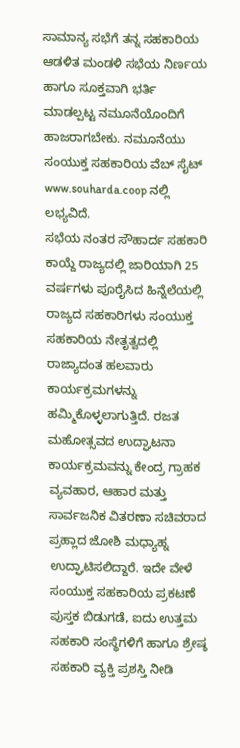ಸಾಮಾನ್ಯ ಸಭೆಗೆ ತನ್ನ ಸಹಕಾರಿಯ ಆಡಳಿತ ಮಂಡಳಿ ಸಭೆಯ ನಿರ್ಣಯ ಹಾಗೂ ಸೂಕ್ತವಾಗಿ ಭರ್ತಿ ಮಾಡಲ್ಪಟ್ಟ ನಮೂನೆಯೊಂದಿಗೆ ಹಾಜರಾಗಬೇಕು. ನಮೂನೆಯು ಸಂಯುಕ್ತ ಸಹಕಾರಿಯ ವೆಬ್ ಸೈಟ್ www.souharda.coop ನಲ್ಲಿ ಲಭ್ಯವಿದೆ.
ಸಭೆಯ ನಂತರ ಸೌಹಾರ್ದ ಸಹಕಾರಿ ಕಾಯ್ದೆ ರಾಜ್ಯದಲ್ಲಿ ಜಾರಿಯಾಗಿ 25 ವರ್ಷಗಳು ಪೂರೈಸಿದ ಹಿನ್ನೆಲೆಯಲ್ಲಿ ರಾಜ್ಯದ ಸಹಕಾರಿಗಳು ಸಂಯುಕ್ತ ಸಹಕಾರಿಯ ನೇತೃತ್ವದಲ್ಲಿ ರಾಜ್ಯಾದಂತ ಹಲವಾರು ಕಾರ್ಯಕ್ರಮಗಳನ್ನು ಹಮ್ಮಿಕೊಳ್ಳಲಾಗುತ್ತಿದೆ. ರಜತ ಮಹೋತ್ಸವದ ಉದ್ಘಾಟನಾ ಕಾರ್ಯಕ್ರಮವನ್ನು ಕೇಂದ್ರ ಗ್ರಾಹಕ ವ್ಯವಹಾರ, ಆಹಾರ ಮತ್ತು ಸಾರ್ವಜನಿಕ ವಿತರಣಾ ಸಚಿವರಾದ ಪ್ರಹ್ಲಾದ ಜೋಶಿ ಮಧ್ಯಾಹ್ನ ಉದ್ಘಾಟಿಸಲಿದ್ದಾರೆ. ಇದೇ ವೇಳೆ ಸಂಯುಕ್ತ ಸಹಕಾರಿಯ ಪ್ರಕಟಣೆ ಪುಸ್ತಕ ಬಿಡುಗಡೆ, ಐದು ಉತ್ತಮ ಸಹಕಾರಿ ಸಂಸ್ಥೆಗಳಿಗೆ ಹಾಗೂ ಶ್ರೇಷ್ಠ ಸಹಕಾರಿ ವ್ಯಕ್ತಿ ಪ್ರಶಸ್ತಿ ನೀಡಿ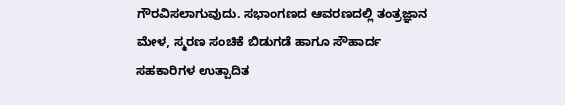ಗೌರವಿಸಲಾಗುವುದು. ಸಭಾಂಗಣದ ಆವರಣದಲ್ಲಿ ತಂತ್ರಜ್ಞಾನ ಮೇಳ, ಸ್ಮರಣ ಸಂಚಿಕೆ ಬಿಡುಗಡೆ ಹಾಗೂ ಸೌಹಾರ್ದ ಸಹಕಾರಿಗಳ ಉತ್ಪಾದಿತ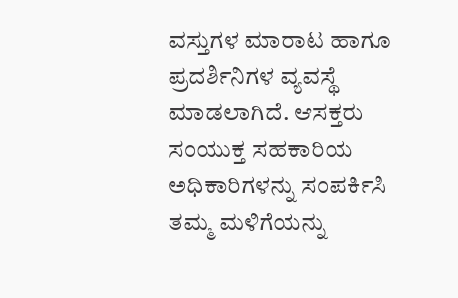ವಸ್ತುಗಳ ಮಾರಾಟ ಹಾಗೂ ಪ್ರದರ್ಶಿನಿಗಳ ವ್ಯವಸ್ಥೆ ಮಾಡಲಾಗಿದೆ. ಆಸಕ್ತರು ಸಂಯುಕ್ತ ಸಹಕಾರಿಯ ಅಧಿಕಾರಿಗಳನ್ನು ಸಂಪರ್ಕಿಸಿ ತಮ್ಮ ಮಳಿಗೆಯನ್ನು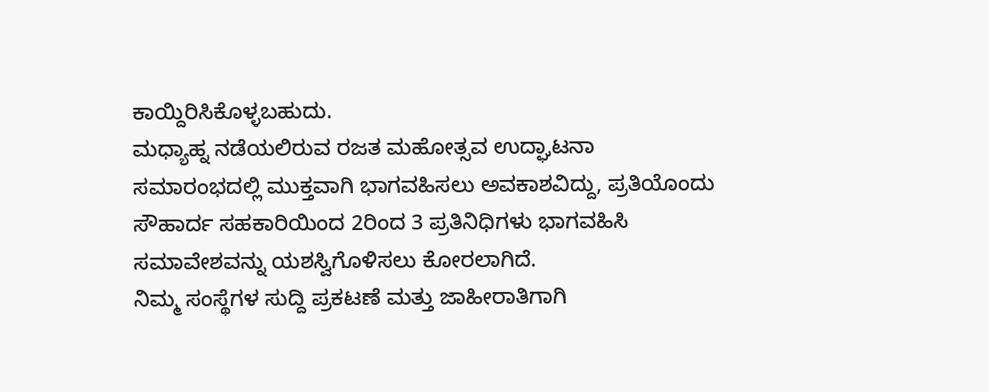ಕಾಯ್ದಿರಿಸಿಕೊಳ್ಳಬಹುದು.
ಮಧ್ಯಾಹ್ನ ನಡೆಯಲಿರುವ ರಜತ ಮಹೋತ್ಸವ ಉದ್ಘಾಟನಾ ಸಮಾರಂಭದಲ್ಲಿ ಮುಕ್ತವಾಗಿ ಭಾಗವಹಿಸಲು ಅವಕಾಶವಿದ್ದು, ಪ್ರತಿಯೊಂದು ಸೌಹಾರ್ದ ಸಹಕಾರಿಯಿಂದ 2ರಿಂದ 3 ಪ್ರತಿನಿಧಿಗಳು ಭಾಗವಹಿಸಿ ಸಮಾವೇಶವನ್ನು ಯಶಸ್ವಿಗೊಳಿಸಲು ಕೋರಲಾಗಿದೆ.
ನಿಮ್ಮ ಸಂಸ್ಥೆಗಳ ಸುದ್ದಿ ಪ್ರಕಟಣೆ ಮತ್ತು ಜಾಹೀರಾತಿಗಾಗಿ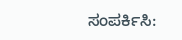ಸಂಪರ್ಕಿಸಿ: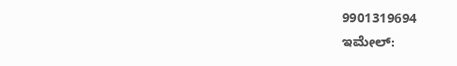9901319694
ಇಮೇಲ್: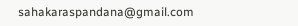sahakaraspandana@gmail.com